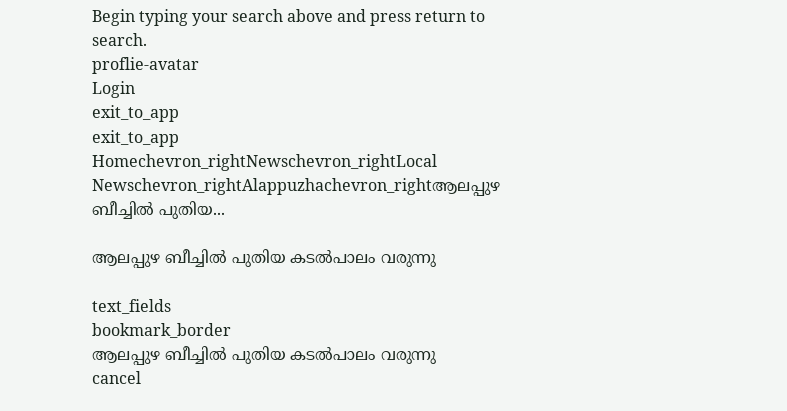Begin typing your search above and press return to search.
proflie-avatar
Login
exit_to_app
exit_to_app
Homechevron_rightNewschevron_rightLocal Newschevron_rightAlappuzhachevron_rightആലപ്പുഴ ബീച്ചിൽ പുതിയ...

ആലപ്പുഴ ബീച്ചിൽ പുതിയ കടൽപാലം വരുന്നു

text_fields
bookmark_border
ആലപ്പുഴ ബീച്ചിൽ പുതിയ കടൽപാലം വരുന്നു
cancel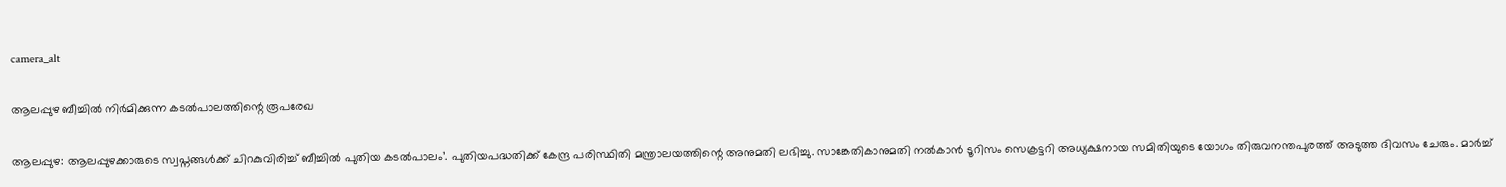camera_alt

ആലപ്പുഴ ബീച്ചിൽ നിർമിക്കുന്ന കടൽപാലത്തിന്റെ രൂപരേഖ

ആലപ്പുഴ: ആലപ്പുഴക്കാരുടെ സ്വപ്നങ്ങൾക്ക് ചിറകുവിരിച്ച് ബീച്ചിൽ പുതിയ കടൽപാലം’. പുതിയപദ്ധതിക്ക് കേന്ദ്ര പരിസ്ഥിതി മന്ത്രാലയത്തിന്റെ അനുമതി ലഭിച്ചു. സാങ്കേതികാനുമതി നൽകാൻ ടൂറിസം സെക്രട്ടറി അധ്യക്ഷനായ സമിതിയുടെ യോഗം തിരുവനന്തപുരത്ത്‌ അടുത്ത ദിവസം ചേരും. മാർച്ച്‌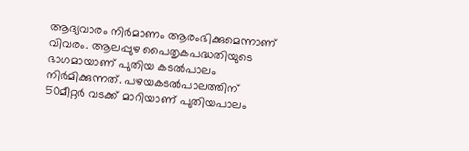ആദ്യവാരം നിർമാണം ആരംഭിക്കുമെന്നാണ് വിവരം. ആലപ്പുഴ പൈതൃകപദ്ധതിയുടെ ഭാഗമായാണ് പുതിയ കടൽപാലം നിർമിക്കുന്നത്. പഴയകടൽപാലത്തിന് 50മീറ്റർ വടക്ക് മാറിയാണ് പുതിയപാലം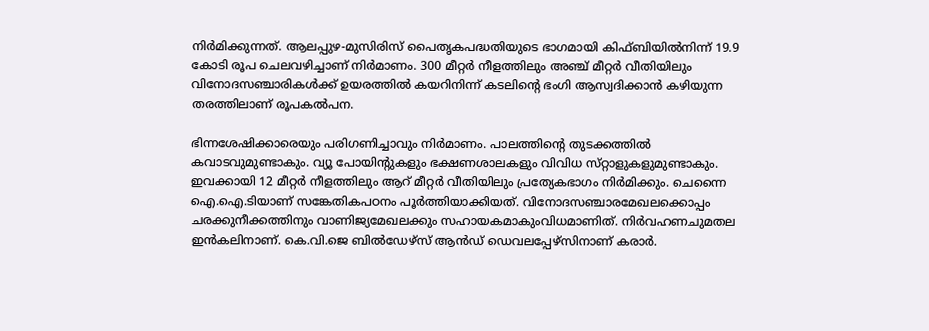നിർമിക്കുന്നത്. ആലപ്പുഴ-മുസിരിസ് പൈതൃകപദ്ധതിയുടെ ഭാഗമായി കിഫ്ബിയിൽനിന്ന് 19.9 കോടി രൂപ ചെലവഴിച്ചാണ്‌ നിർമാണം. 300 മീറ്റർ നീളത്തിലും അഞ്ച്‌ മീറ്റർ വീതിയിലും വിനോദസഞ്ചാരികൾക്ക് ഉയരത്തിൽ കയറിനിന്ന് കടലിന്‍റെ ഭംഗി ആസ്വദിക്കാൻ കഴിയുന്ന തരത്തിലാണ്‌ രൂപകൽപന.

ഭിന്നശേഷിക്കാരെയും പരിഗണിച്ചാവും നിർമാണം. പാലത്തിന്റെ തുടക്കത്തിൽ കവാടവുമുണ്ടാകും. വ്യൂ പോയിന്റുകളും ഭക്ഷണശാലകളും വിവിധ സ്‌റ്റാളുകളുമുണ്ടാകും. ഇവക്കായി 12 മീറ്റർ നീളത്തിലും ആറ്‌ മീറ്റർ വീതിയിലും പ്രത്യേകഭാഗം നിർമിക്കും. ചെന്നൈ ഐ.ഐ.ടിയാണ് സങ്കേതികപഠനം പൂർത്തിയാക്കിയത്‌. വിനോദസഞ്ചാരമേഖലക്കൊപ്പം ചരക്കുനീക്കത്തിനും വാണിജ്യമേഖലക്കും സഹായകമാകുംവിധമാണിത്. നിർവഹണചുമതല ഇൻകലിനാണ്. കെ.വി.ജെ ബിൽഡേഴ്‌സ് ആൻഡ് ഡെവലപ്പേഴ്‌സിനാണ്‌ കരാർ.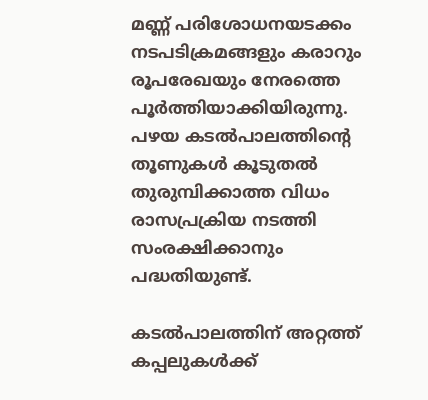മണ്ണ്‌ പരിശോധനയടക്കം നടപടിക്രമങ്ങളും കരാറും രൂപരേഖയും നേരത്തെ പൂർത്തിയാക്കിയിരുന്നു. പഴയ കടൽപാലത്തിന്റെ തൂണുകൾ കൂടുതൽ തുരുമ്പിക്കാത്ത വിധം രാസപ്രക്രിയ നടത്തി സംരക്ഷിക്കാനും പദ്ധതിയുണ്ട്.

കടൽപാലത്തിന്‌ അറ്റത്ത്‌ കപ്പലുകൾക്ക്‌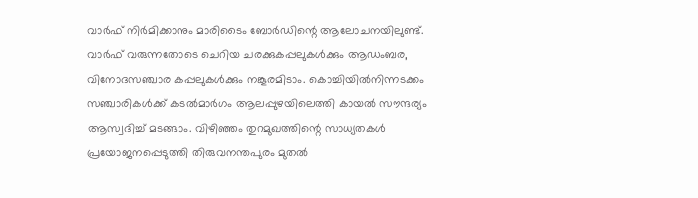വാർഫ്‌ നിർമിക്കാനും മാരിടൈം ബോർഡിന്റെ ആലോചനയിലുണ്ട്. വാർഫ്‌ വരുന്നതോടെ ചെറിയ ചരക്കുകപ്പലുകൾക്കും ആഡംബര, വിനോദസഞ്ചാര കപ്പലുകൾക്കും നങ്കൂരമിടാം. കൊച്ചിയിൽനിന്നടക്കം സഞ്ചാരികൾക്ക്‌ കടൽമാർഗം ആലപ്പുഴയിലെത്തി കായൽ സൗന്ദര്യം ആസ്വദിച്ച്‌ മടങ്ങാം. വിഴിഞ്ഞം തുറമുഖത്തിന്റെ സാധ്യതകൾ പ്രയോജനപ്പെടുത്തി തിരുവനന്തപുരം മുതൽ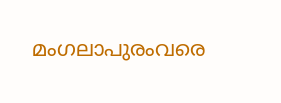മംഗലാപുരംവരെ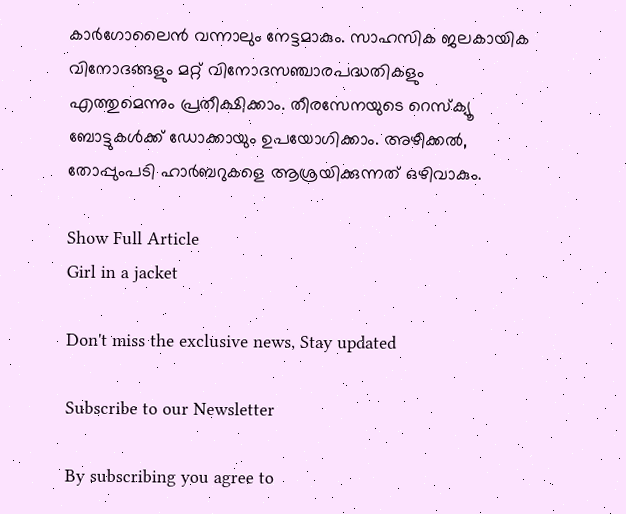കാർഗോലൈൻ വന്നാലും നേട്ടമാകും. സാഹസിക ജലകായിക വിനോദങ്ങളും മറ്റ്‌ വിനോദസഞ്ചാരപദ്ധതികളും എത്തുമെന്നും പ്രതീക്ഷിക്കാം. തീരസേനയുടെ റെസ്‌ക്യൂ ബോട്ടുകൾക്ക്‌ ഡോക്കായും ഉപയോഗിക്കാം. അഴീക്കൽ, തോപ്പുംപടി ഹാർബറുകളെ ആശ്രയിക്കുന്നത്‌ ഒഴിവാകും.

Show Full Article
Girl in a jacket

Don't miss the exclusive news, Stay updated

Subscribe to our Newsletter

By subscribing you agree to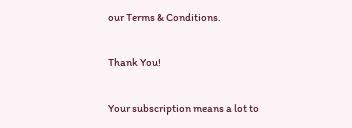our Terms & Conditions.

Thank You!

Your subscription means a lot to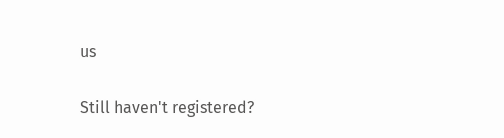us

Still haven't registered?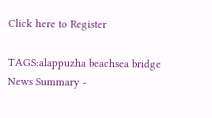Click here to Register

TAGS:alappuzha beachsea bridge
News Summary -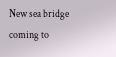New sea bridge coming to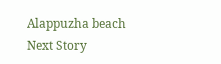Alappuzha beach
Next Story